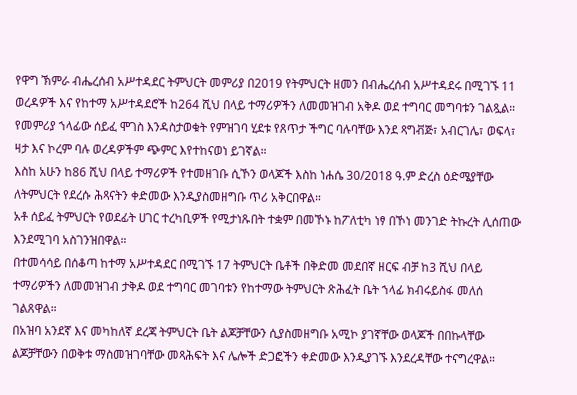የዋግ ኽምራ ብሔረሰብ አሥተዳደር ትምህርት መምሪያ በ2019 የትምህርት ዘመን በብሔረሰብ አሥተዳደሩ በሚገኙ 11 ወረዳዎች እና የከተማ አሥተዳደሮች ከ264 ሺህ በላይ ተማሪዎችን ለመመዝገብ አቅዶ ወደ ተግባር መግባቱን ገልጿል።
የመምሪያ ኀላፊው ሰይፈ ሞገስ እንዳስታወቁት የምዝገባ ሂደቱ የጸጥታ ችግር ባሉባቸው እንደ ጻግቭጅ፣ አብርገሌ፣ ወፍላ፣ ዛታ እና ኮረም ባሉ ወረዳዎችም ጭምር እየተከናወነ ይገኛል።
እስከ አሁን ከ86 ሺህ በላይ ተማሪዎች የተመዘገቡ ሲኾን ወላጆች እስከ ነሐሴ 30/2018 ዓ.ም ድረስ ዕድሜያቸው ለትምህርት የደረሱ ሕጻናትን ቀድመው እንዲያስመዘግቡ ጥሪ አቅርበዋል።
አቶ ሰይፈ ትምህርት የወደፊት ሀገር ተረካቢዎች የሚታነጹበት ተቋም በመኾኑ ከፖለቲካ ነፃ በኾነ መንገድ ትኩረት ሊሰጠው እንደሚገባ አስገንዝበዋል።
በተመሳሳይ በሰቆጣ ከተማ አሥተዳደር በሚገኙ 17 ትምህርት ቤቶች በቅድመ መደበኛ ዘርፍ ብቻ ከ3 ሺህ በላይ ተማሪዎችን ለመመዝገብ ታቅዶ ወደ ተግባር መገባቱን የከተማው ትምህርት ጽሕፈት ቤት ኀላፊ ክብሩይስፋ መለሰ ገልጸዋል።
በአዝባ አንደኛ እና መካከለኛ ደረጃ ትምህርት ቤት ልጆቻቸውን ሲያስመዘግቡ አሚኮ ያገኛቸው ወላጆች በበኩላቸው ልጆቻቸውን በወቅቱ ማስመዝገባቸው መጻሕፍት እና ሌሎች ድጋፎችን ቀድመው እንዲያገኙ እንደረዳቸው ተናግረዋል።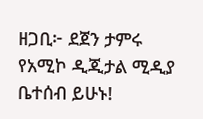ዘጋቢ፦ ደጀን ታምሩ
የአሚኮ ዲጂታል ሚዲያ ቤተሰብ ይሁኑ!